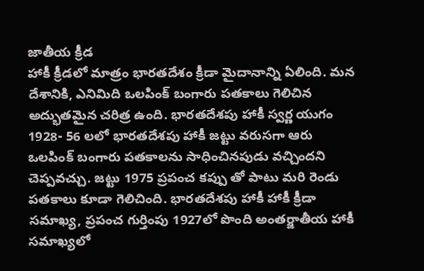జాతీయ క్రీడ
హాకీ క్రీడలో మాత్రం భారతదేశం క్రీడా మైదానాన్ని ఏలింది. మన దేశానికి, ఎనిమిది ఒలపింక్ బంగారు పతకాలు గెలిచిన అద్భుతమైన చరిత్ర ఉంది. భారతదేశపు హాకీ స్వర్ణ యుగం 1928- 56 లలో భారతదేశపు హాకీ జట్టు వరుసగా ఆరు ఒలపింక్ బంగారు పతకాలను సాధించినపుడు వచ్చిందని చెప్పవచ్చు. జట్టు 1975 ప్రపంచ కప్పు తో పాటు మరి రెండు పతకాలు కూడా గెలిచింది. భారతదేశపు హాకీ హాకీ క్రీడా సమాఖ్య, ప్రపంచ గుర్తింపు 1927లో పొంది అంతర్జాతీయ హాకీ సమాఖ్యలో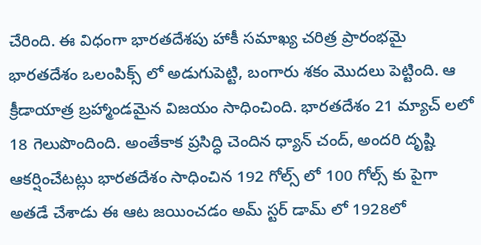చేరింది. ఈ విధంగా భారతదేశపు హాకీ సమాఖ్య చరిత్ర ప్రారంభమై భారతదేశం ఒలంపిక్స్ లో అడుగుపెట్టి, బంగారు శకం మొదలు పెట్టింది. ఆ క్రీడాయాత్ర బ్రహ్మాండమైన విజయం సాధించింది. భారతదేశం 21 మ్యాచ్ లలో 18 గెలుపొందింది. అంతేకాక ప్రసిద్ధి చెందిన ధ్యాన్ చంద్, అందరి దృష్టి ఆకర్షించేటట్లు భారతదేశం సాధించిన 192 గోల్స్ లో 100 గోల్స్ కు పైగా అతడే చేశాడు ఈ ఆట జయించడం అమ్ స్టర్ డామ్ లో 1928లో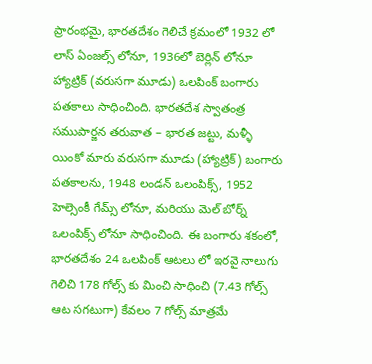ప్రారంభమై, భారతదేశం గెలిచే క్రమంలో 1932 లో లాస్ ఏంజల్స్ లోనూ, 1936లో బెర్లిన్ లోనూ హ్యాట్రిక్ (వరుసగా మూడు) ఒలపింక్ బంగారు పతకాలు సాధించింది. భారతదేశ స్వాతంత్ర సముపార్జన తరువాత – భారత జట్టు, మళ్ళీ యింకో మారు వరుసగా మూడు (హ్యాట్రిక్) బంగారు పతకాలను, 1948 లండన్ ఒలంపిక్స్, 1952 హెల్సెంకీ గేమ్స్ లోనూ, మరియు మెల్ బోర్న్ ఒలంపిక్స్ లోనూ సాధించింది. ఈ బంగారు శకంలో, భారతదేశం 24 ఒలపింక్ ఆటలు లో ఇరవై నాలుగు గెలిచి 178 గోల్స్ కు మించి సాధించి (7.43 గోల్స్ ఆట సగటుగా) కేవలం 7 గోల్స్ మాత్రమే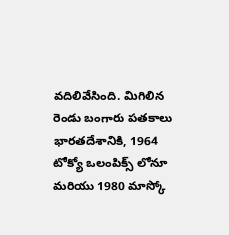వదిలివేసింది. మిగిలిన రెండు బంగారు పతకాలు భారతదేశానికి, 1964 టోక్యో ఒలంపిక్స్ లోనూ మరియు 1980 మాస్కో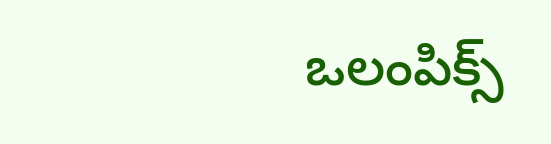ఒలంపిక్స్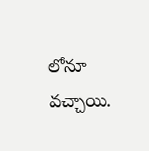లోనూ వచ్చాయి.